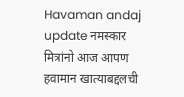Havaman andaj update नमस्कार मित्रांनो आज आपण हवामान खात्याबद्दलची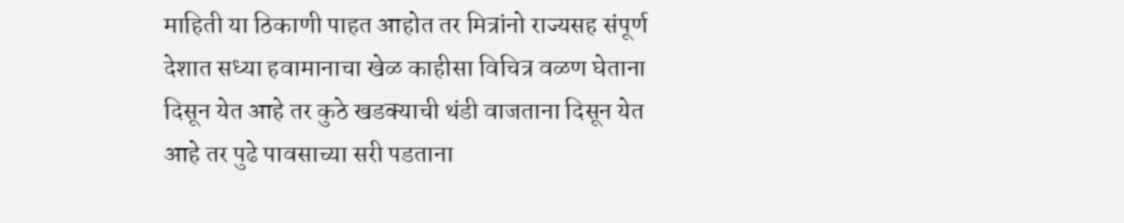माहिती या ठिकाणी पाहत आहोत तर मित्रांनो राज्यसह संपूर्ण देशात सध्या हवामानाचा खेळ काहीसा विचित्र वळण घेताना दिसून येत आहे तर कुठे खडक्याची थंडी वाजताना दिसून येत आहे तर पुढे पावसाच्या सरी पडताना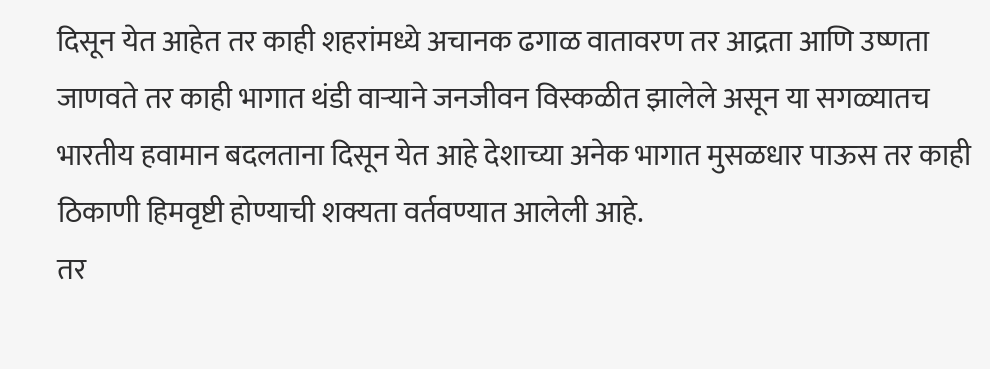दिसून येत आहेत तर काही शहरांमध्ये अचानक ढगाळ वातावरण तर आद्रता आणि उष्णता जाणवते तर काही भागात थंडी वाऱ्याने जनजीवन विस्कळीत झालेले असून या सगळ्यातच भारतीय हवामान बदलताना दिसून येत आहे देशाच्या अनेक भागात मुसळधार पाऊस तर काही ठिकाणी हिमवृष्टी होण्याची शक्यता वर्तवण्यात आलेली आहे.
तर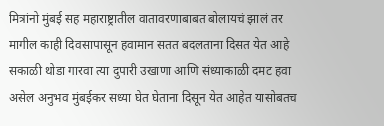मित्रांनो मुंबई सह महाराष्ट्रातील वातावरणाबाबत बोलायचं झालं तर मागील काही दिवसापासून हवामान सतत बदलताना दिसत येत आहे सकाळी थोडा गारवा त्या दुपारी उखाणा आणि संध्याकाळी दमट हवा असेल अनुभव मुंबईकर सध्या घेत घेताना दिसून येत आहेत यासोबतच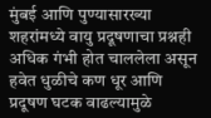मुंबई आणि पुण्यासारख्या शहरांमध्ये वायु प्रदूषणाचा प्रश्नही अधिक गंभी होत चाललेला असून हवेत धुळीचे कण धूर आणि प्रदूषण घटक वाढल्यामुळे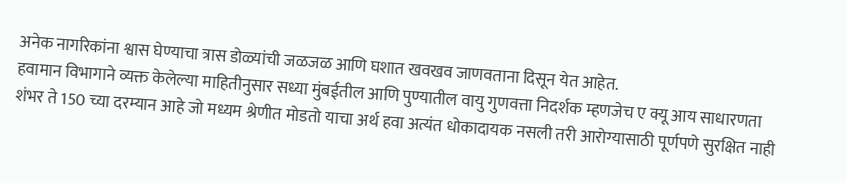अनेक नागरिकांना श्वास घेण्याचा त्रास डोळ्यांची जळजळ आणि घशात खवखव जाणवताना दिसून येत आहेत.
हवामान विभागाने व्यक्त केलेल्या माहितीनुसार सध्या मुंबईतील आणि पुण्यातील वायु गुणवत्ता निदर्शक म्हणजेच ए क्यू आय साधारणता शंभर ते 150 च्या दरम्यान आहे जो मध्यम श्रेणीत मोडतो याचा अर्थ हवा अत्यंत धोकादायक नसली तरी आरोग्यासाठी पूर्णपणे सुरक्षित नाही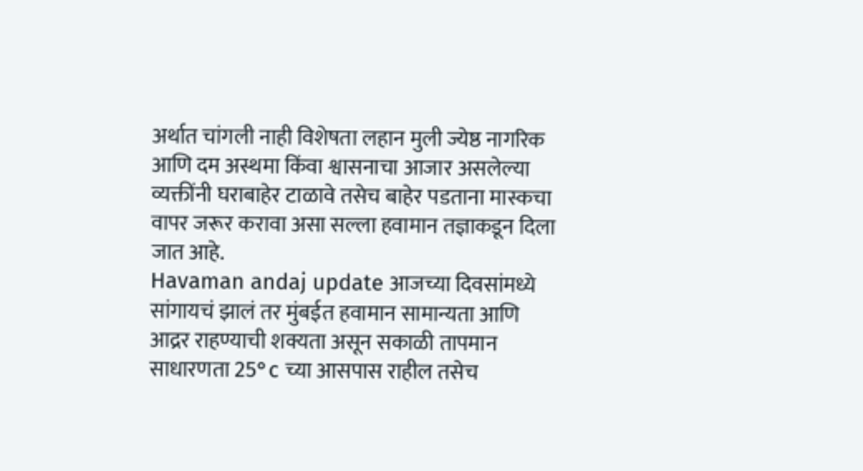अर्थात चांगली नाही विशेषता लहान मुली ज्येष्ठ नागरिक आणि दम अस्थमा किंवा श्वासनाचा आजार असलेल्या व्यक्तींनी घराबाहेर टाळावे तसेच बाहेर पडताना मास्कचा वापर जरूर करावा असा सल्ला हवामान तज्ञाकडून दिला जात आहे.
Havaman andaj update आजच्या दिवसांमध्ये सांगायचं झालं तर मुंबईत हवामान सामान्यता आणि आद्रर राहण्याची शक्यता असून सकाळी तापमान साधारणता 25°c च्या आसपास राहील तसेच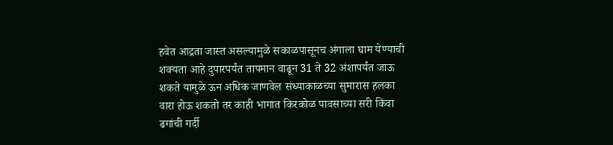हवेत आद्रता जास्त असल्यामुळे सकाळपासूनच अंगाला घाम येण्याची शक्यता आहे दुपारपर्यंत तापमान वाढून 31 ते 32 अंशापर्यंत जाऊ शकते यामुळे ऊन अधिक जाणवेल संध्याकाळच्या सुमारास हलका वारा होऊ शकतो तर काही भागात किरकोळ पावसाच्या सरी किंवा ढगांची गर्दी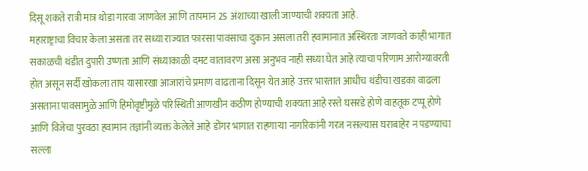दिसू शकते रात्री मात्र थोडा गारवा जाणवेल आणि तापमान 25 अंशाच्या खाली जाण्याची शक्यता आहे.
महाराष्ट्राचा विचार केला असता तर सध्या राज्यात फारसा पावसाचा दुकान असला तरी हवामानात अस्थिरता जाणवते काही भागात सकाळची थंडीत दुपारी उष्णता आणि संध्याकाळी दमट वातावरण असा अनुभव नाही सध्या घेत आहे त्याचा परिणाम आरोग्यावरती होत असून सर्दी खोकला ताप यासारखा आजारांचे प्रमाण वाढताना दिसून येत आहे उत्तर भारतात आधीच थंडीचा खडका वाढला असताना पावसामुळे आणि हिमोवृष्टीमुळे परिस्थिती आणखीन कठीण होण्याची शक्यता आहे रस्ते घसरडे होणे वाहतूक टप्पू होणे आणि विजेचा पुरवठा हवामान तज्ञांनी व्यक्त केलेले आहे डोंगर भागात राहणाऱ्या नागरिकांनी गरज नसल्यास घराबाहेर न पडण्याचा सल्ला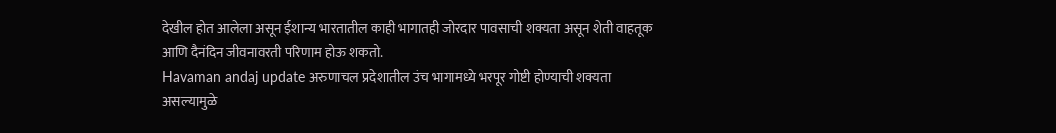देखील होत आलेला असून ईशान्य भारतातील काही भागातही जोरदार पावसाची शक्यता असून शेती वाहतूक आणि दैनंदिन जीवनावरती परिणाम होऊ शकतो.
Havaman andaj update अरुणाचल प्रदेशातील उंच भागामध्ये भरपूर गोष्टी होण्याची शक्यता असल्यामुळे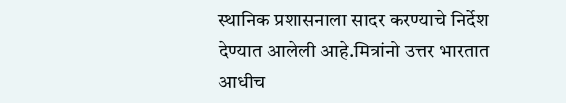स्थानिक प्रशासनाला सादर करण्याचे निर्देश देण्यात आलेली आहे.मित्रांनो उत्तर भारतात आधीच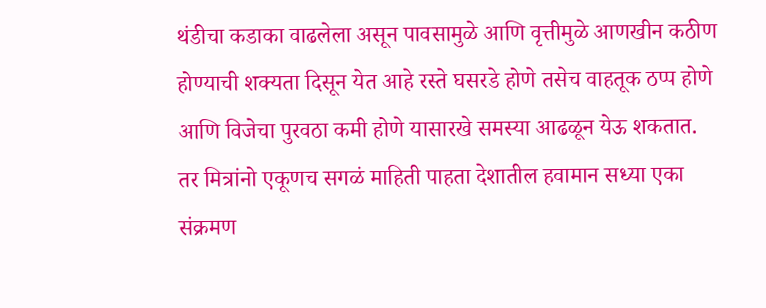थंडीचा कडाका वाढलेला असून पावसामुळे आणि वृत्तीमुळे आणखीन कठीण होण्याची शक्यता दिसून येत आहे रस्ते घसरडे होणे तसेच वाहतूक ठप्प होणे आणि विजेचा पुरवठा कमी होणे यासारखे समस्या आढळून येऊ शकतात.
तर मित्रांनो एकूणच सगळं माहिती पाहता देशातील हवामान सध्या एका संक्रमण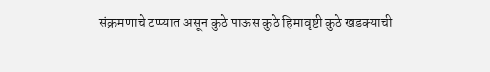संक्रमणाचे टप्प्यात असून कुठे पाऊस कुठे हिमावृष्टी कुठे खडक्याची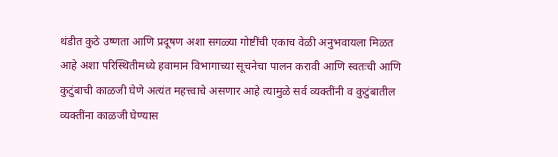थंडीत कुठे उष्णता आणि प्रदूषण अशा सगळ्या गोष्टींची एकाच वेळी अनुभवायला मिळत आहे अशा परिस्थितीमध्ये हवामान विभागाच्या सूचनेचा पालन करावी आणि स्वतःची आणि कुटुंबाची काळजी घेणे अत्यंत महत्त्वाचे असणार आहे त्यामुळे सर्व व्यक्तींनी व कुटुंबातील व्यक्तींना काळजी घेण्यास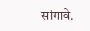सांगावे.